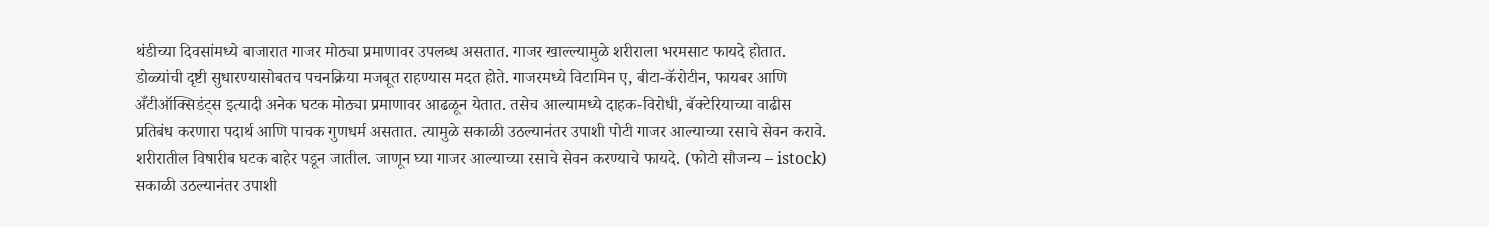थंडीच्या दिवसांमध्ये बाजारात गाजर मोठ्या प्रमाणावर उपलब्ध असतात. गाजर खाल्ल्यामुळे शरीराला भरमसाट फायदे होतात. डोळ्यांची दृष्टी सुधारण्यासोबतच पचनक्रिया मजबूत राहण्यास मदत होते. गाजरमध्ये विटामिन ए, बीटा-कॅरोटीन, फायबर आणि अँटीऑक्सिडंट्स इत्यादी अनेक घटक मोठ्या प्रमाणावर आढळून येतात. तसेच आल्यामध्ये दाहक-विरोधी, बॅक्टेरियाच्या वाढीस प्रतिबंध करणारा पदार्थ आणि पाचक गुणधर्म असतात. त्यामुळे सकाळी उठल्यानंतर उपाशी पोटी गाजर आल्याच्या रसाचे सेवन करावे. शरीरातील विषारीब घटक बाहेर पडून जातील. जाणून घ्या गाजर आल्याच्या रसाचे सेवन करण्याचे फायदे. (फोटो सौजन्य – istock)
सकाळी उठल्यानंतर उपाशी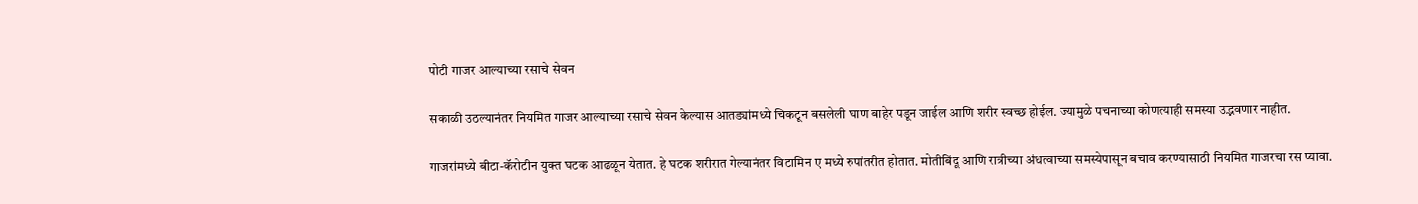पोटी गाजर आल्याच्या रसाचे सेवन

सकाळी उठल्यानंतर नियमित गाजर आल्याच्या रसाचे सेवन केल्यास आतड्यांमध्ये चिकटून बसलेली घाण बाहेर पडून जाईल आणि शरीर स्वच्छ होईल. ज्यामुळे पचनाच्या कोणत्याही समस्या उद्भवणार नाहीत.

गाजरांमध्ये बीटा-कॅरोटीन युक्त घटक आढळून येतात. हे घटक शरीरात गेल्यानंतर विटामिन ए मध्ये रुपांतरीत होतात. मोतीबिंदू आणि रात्रीच्या अंधत्वाच्या समस्येपासून बचाव करण्यासाठी नियमित गाजरचा रस प्यावा.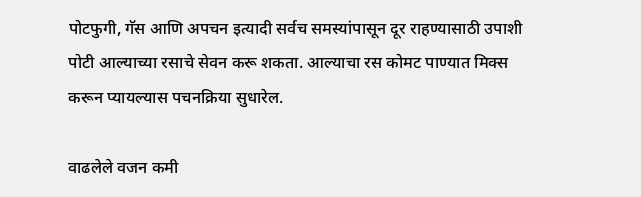पोटफुगी, गॅस आणि अपचन इत्यादी सर्वच समस्यांपासून दूर राहण्यासाठी उपाशी पोटी आल्याच्या रसाचे सेवन करू शकता. आल्याचा रस कोमट पाण्यात मिक्स करून प्यायल्यास पचनक्रिया सुधारेल.

वाढलेले वजन कमी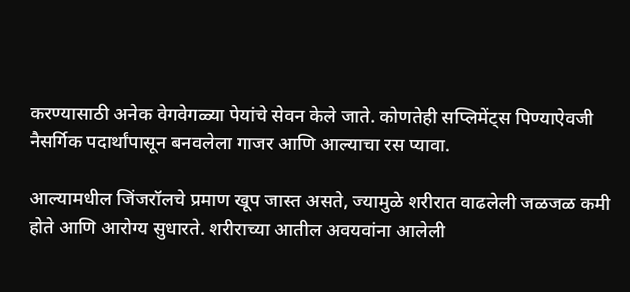करण्यासाठी अनेक वेगवेगळ्या पेयांचे सेवन केले जाते. कोणतेही सप्लिमेंट्स पिण्याऐवजी नैसर्गिक पदार्थांपासून बनवलेला गाजर आणि आल्याचा रस प्यावा.

आल्यामधील जिंजरॉलचे प्रमाण खूप जास्त असते, ज्यामुळे शरीरात वाढलेली जळजळ कमी होते आणि आरोग्य सुधारते. शरीराच्या आतील अवयवांना आलेली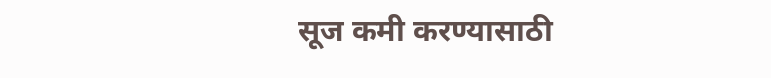सूज कमी करण्यासाठी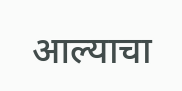आल्याचा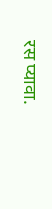रस प्यावा.